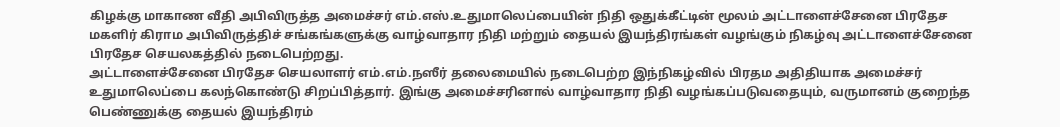கிழக்கு மாகாண வீதி அபிவிருத்த அமைச்சர் எம்.எஸ்.உதுமாலெப்பையின் நிதி ஒதுக்கீட்டின் மூலம் அட்டாளைச்சேனை பிரதேச மகளிர் கிராம அபிவிருத்திச் சங்கங்களுக்கு வாழ்வாதார நிதி மற்றும் தையல் இயந்திரங்கள் வழங்கும் நிகழ்வு அட்டாளைச்சேனை பிரதேச செயலகத்தில் நடைபெற்றது.
அட்டாளைச்சேனை பிரதேச செயலாளர் எம்.எம்.நஸீர் தலைமையில் நடைபெற்ற இந்நிகழ்வில் பிரதம அதிதியாக அமைச்சர் உதுமாலெப்பை கலந்கொண்டு சிறப்பித்தார். இங்கு அமைச்சரினால் வாழ்வாதார நிதி வழங்கப்படுவதையும், வருமானம் குறைந்த பெண்ணுக்கு தையல் இயந்திரம்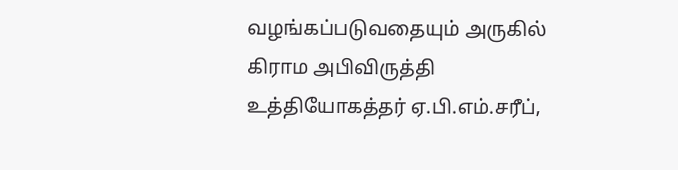வழங்கப்படுவதையும் அருகில் கிராம அபிவிருத்தி உத்தியோகத்தர் ஏ.பி.எம்.சரீப்,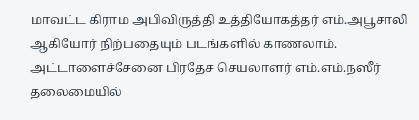மாவட்ட கிராம அபிவிருத்தி உத்தியோகத்தர் எம்.அபூசாலி ஆகியோர் நிற்பதையும் படங்களில் காணலாம்.
அட்டாளைச்சேனை பிரதேச செயலாளர் எம்.எம்.நஸீர் தலைமையில்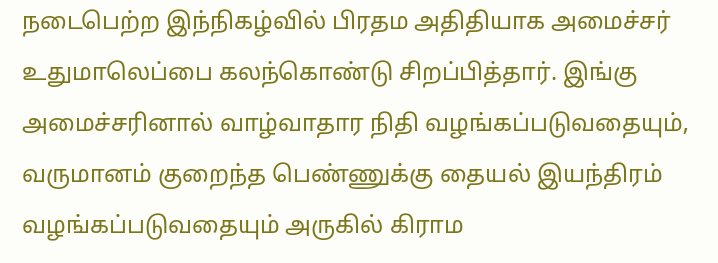நடைபெற்ற இந்நிகழ்வில் பிரதம அதிதியாக அமைச்சர் உதுமாலெப்பை கலந்கொண்டு சிறப்பித்தார். இங்கு அமைச்சரினால் வாழ்வாதார நிதி வழங்கப்படுவதையும், வருமானம் குறைந்த பெண்ணுக்கு தையல் இயந்திரம் வழங்கப்படுவதையும் அருகில் கிராம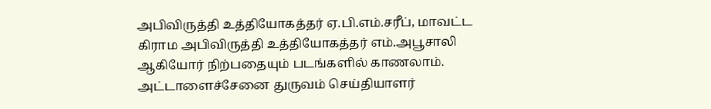அபிவிருத்தி உத்தியோகத்தர் ஏ.பி.எம்.சரீப், மாவட்ட கிராம அபிவிருத்தி உத்தியோகத்தர் எம்.அபூசாலி ஆகியோர் நிற்பதையும் படங்களில் காணலாம்.
அட்டாளைச்சேனை துருவம் செய்தியாளர்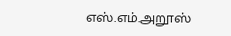எஸ்.எம்.அறூஸ்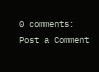0 comments:
Post a Comment